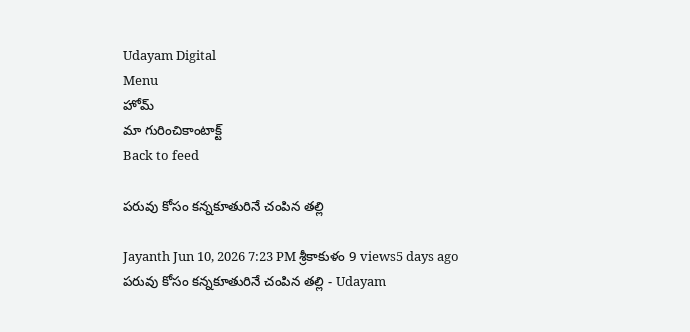Udayam Digital
Menu
హోమ్
మా గురించికాంటాక్ట్
Back to feed

పరువు కోసం కన్నకూతురినే చంపిన తల్లి

Jayanth Jun 10, 2026 7:23 PM శ్రీకాకుళం 9 views5 days ago
పరువు కోసం కన్నకూతురినే చంపిన తల్లి - Udayam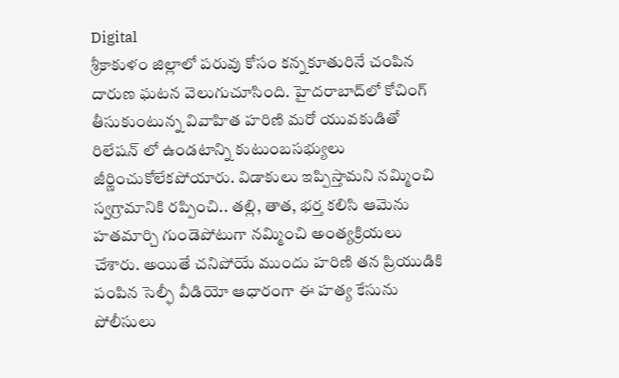Digital
శ్రీకాకుళం జిల్లాలో పరువు కోసం కన్నకూతురినే చంపిన దారుణ ఘటన వెలుగుచూసింది. హైదరాబాద్‌లో కోచింగ్‌ తీసుకుంటున్న వివాహిత హరిణి మరో యువకుడితో రిలేషన్ లో ఉండటాన్ని కుటుంబసభ్యులు జీర్ణించుకోలేకపోయారు. విడాకులు ఇప్పిస్తామని నమ్మించి స్వగ్రామానికి రప్పించి.. తల్లి, తాత, భర్త కలిసి ఆమెను హతమార్చి గుండెపోటుగా నమ్మించి అంత్యక్రియలు చేశారు. అయితే చనిపోయే ముందు హరిణి తన ప్రియుడికి పంపిన సెల్ఫీ వీడియో ఆధారంగా ఈ హత్య కేసును పోలీసులు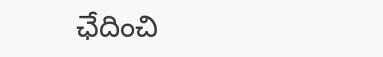ఛేదించి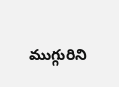ముగ్గురిని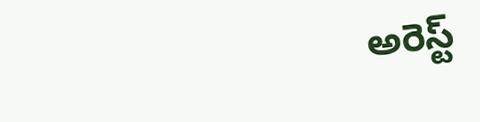అరెస్ట్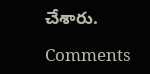చేశారు.

Comments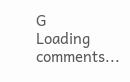G
Loading comments...